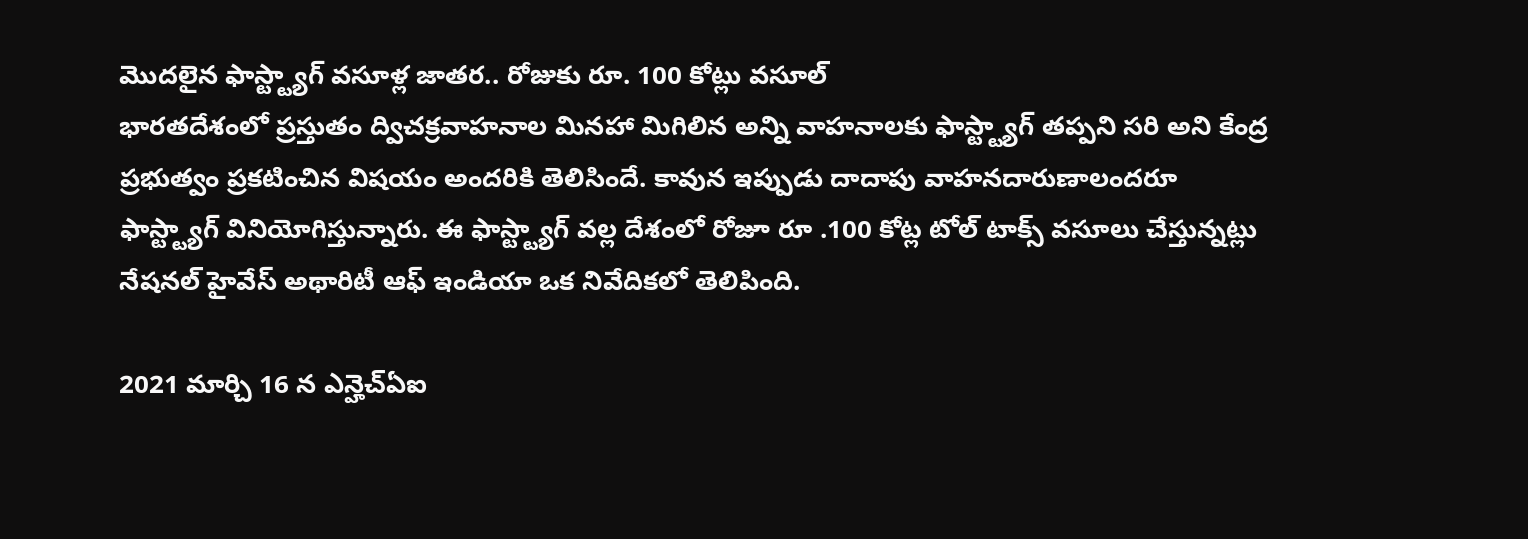మొదలైన ఫాస్ట్ట్యాగ్ వసూళ్ల జాతర.. రోజుకు రూ. 100 కోట్లు వసూల్
భారతదేశంలో ప్రస్తుతం ద్విచక్రవాహనాల మినహా మిగిలిన అన్ని వాహనాలకు ఫాస్ట్ట్యాగ్ తప్పని సరి అని కేంద్ర ప్రభుత్వం ప్రకటించిన విషయం అందరికి తెలిసిందే. కావున ఇప్పుడు దాదాపు వాహనదారుణాలందరూ ఫాస్ట్ట్యాగ్ వినియోగిస్తున్నారు. ఈ ఫాస్ట్ట్యాగ్ వల్ల దేశంలో రోజూ రూ .100 కోట్ల టోల్ టాక్స్ వసూలు చేస్తున్నట్లు నేషనల్ హైవేస్ అథారిటీ ఆఫ్ ఇండియా ఒక నివేదికలో తెలిపింది.

2021 మార్చి 16 న ఎన్హెచ్ఏఐ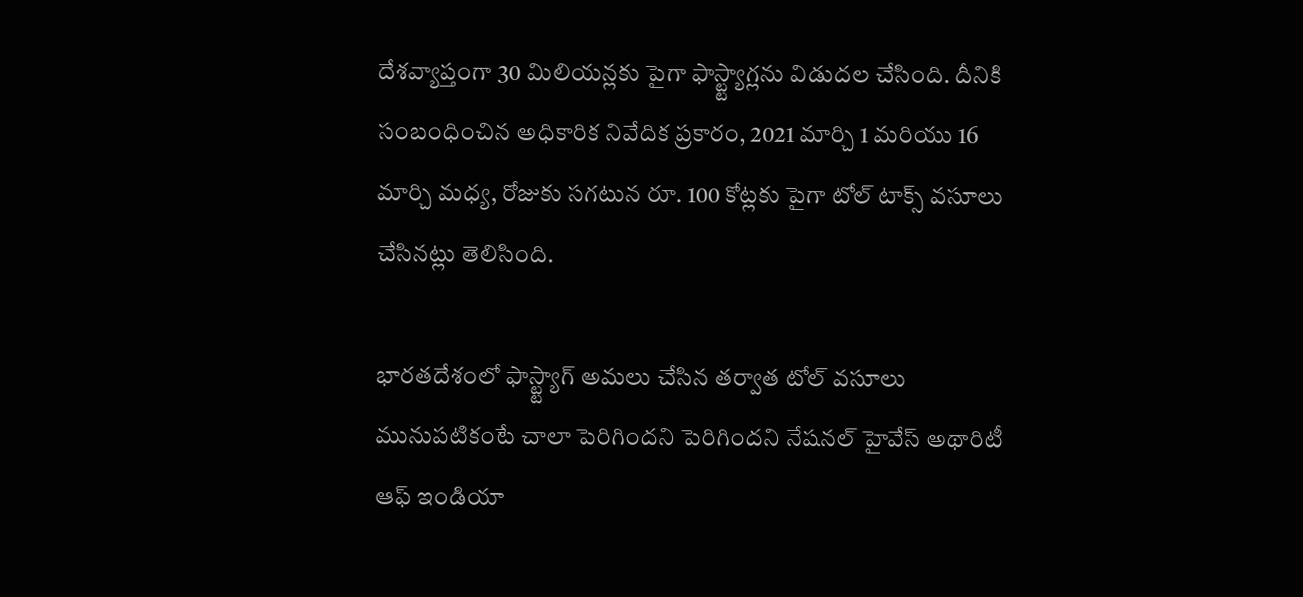దేశవ్యాప్తంగా 30 మిలియన్లకు పైగా ఫాస్ట్ట్యాగ్లను విడుదల చేసింది. దీనికి సంబంధించిన అధికారిక నివేదిక ప్రకారం, 2021 మార్చి 1 మరియు 16 మార్చి మధ్య, రోజుకు సగటున రూ. 100 కోట్లకు పైగా టోల్ టాక్స్ వసూలు చేసినట్లు తెలిసింది.

భారతదేశంలో ఫాస్ట్ట్యాగ్ అమలు చేసిన తర్వాత టోల్ వసూలు మునుపటికంటే చాలా పెరిగిందని పెరిగిందని నేషనల్ హైవేస్ అథారిటీ ఆఫ్ ఇండియా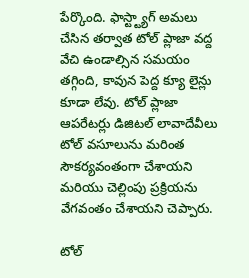పేర్కొంది. ఫాస్ట్ట్యాగ్ అమలు చేసిన తర్వాత టోల్ ప్లాజా వద్ద వేచి ఉండాల్సిన సమయం తగ్గింది, కావున పెద్ద క్యూ లైన్లు కూడా లేవు. టోల్ ప్లాజా ఆపరేటర్లు డిజిటల్ లావాదేవీలు టోల్ వసూలును మరింత సౌకర్యవంతంగా చేశాయని మరియు చెల్లింపు ప్రక్రియను వేగవంతం చేశాయని చెప్పారు.

టోల్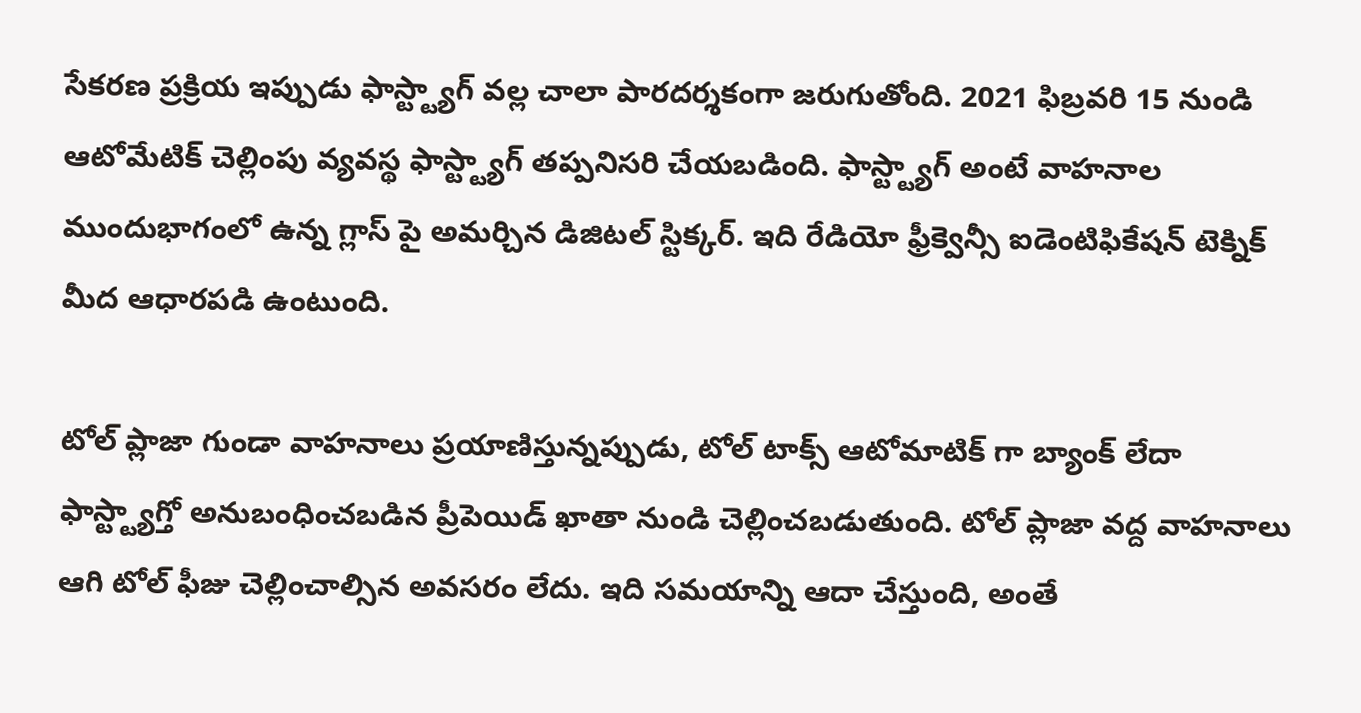సేకరణ ప్రక్రియ ఇప్పుడు ఫాస్ట్ట్యాగ్ వల్ల చాలా పారదర్శకంగా జరుగుతోంది. 2021 ఫిబ్రవరి 15 నుండి ఆటోమేటిక్ చెల్లింపు వ్యవస్థ ఫాస్ట్ట్యాగ్ తప్పనిసరి చేయబడింది. ఫాస్ట్ట్యాగ్ అంటే వాహనాల ముందుభాగంలో ఉన్న గ్లాస్ పై అమర్చిన డిజిటల్ స్టిక్కర్. ఇది రేడియో ఫ్రీక్వెన్సీ ఐడెంటిఫికేషన్ టెక్నిక్ మీద ఆధారపడి ఉంటుంది.

టోల్ ప్లాజా గుండా వాహనాలు ప్రయాణిస్తున్నప్పుడు, టోల్ టాక్స్ ఆటోమాటిక్ గా బ్యాంక్ లేదా ఫాస్ట్ట్యాగ్తో అనుబంధించబడిన ప్రీపెయిడ్ ఖాతా నుండి చెల్లించబడుతుంది. టోల్ ప్లాజా వద్ద వాహనాలు ఆగి టోల్ ఫీజు చెల్లించాల్సిన అవసరం లేదు. ఇది సమయాన్ని ఆదా చేస్తుంది, అంతే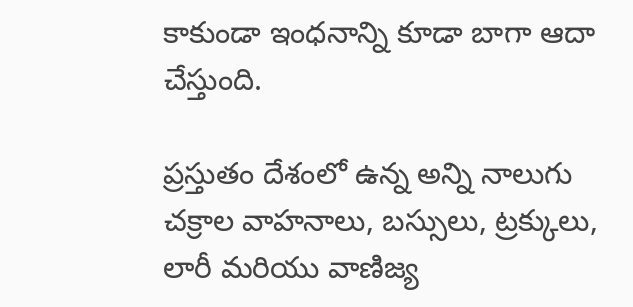కాకుండా ఇంధనాన్ని కూడా బాగా ఆదా చేస్తుంది.

ప్రస్తుతం దేశంలో ఉన్న అన్ని నాలుగు చక్రాల వాహనాలు, బస్సులు, ట్రక్కులు, లారీ మరియు వాణిజ్య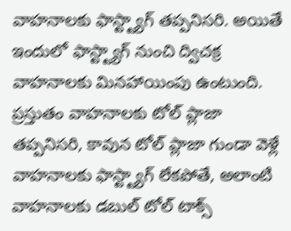వాహనాలకు ఫాస్ట్ట్యాగ్ తప్పనిసరి. అయితే ఇందులో ఫాస్ట్ట్యాగ్ నుంచి ద్విచక్ర వాహనాలకు మినహాయింపు ఉంటుంది. ప్రస్తుతం వాహనాలకు టోల్ ప్లాజా తప్పనిసరి, కావున టోల్ ప్లాజా గుండా వెళ్లే వాహనాలకు ఫాస్ట్ట్యాగ్ లేకపోతే, అలాంటి వాహనాలకు డబుల్ టోల్ టాక్స్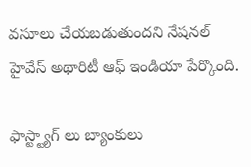వసూలు చేయబడుతుందని నేషనల్ హైవేస్ అథారిటీ ఆఫ్ ఇండియా పేర్కొంది.

ఫాస్ట్ట్యాగ్ లు బ్యాంకులు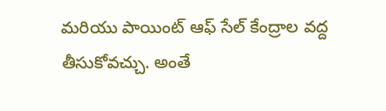మరియు పాయింట్ ఆఫ్ సేల్ కేంద్రాల వద్ద తీసుకోవచ్చు. అంతే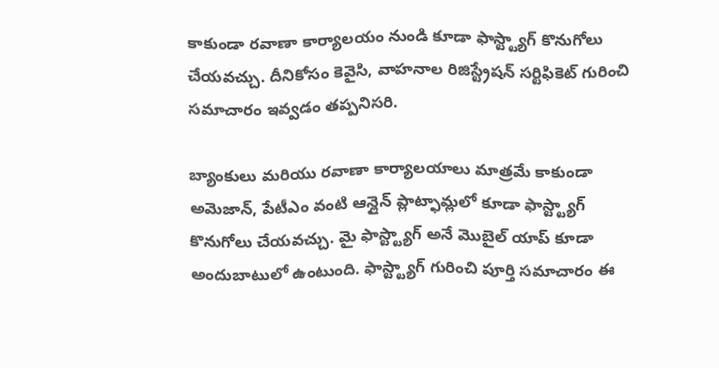కాకుండా రవాణా కార్యాలయం నుండి కూడా ఫాస్ట్ట్యాగ్ కొనుగోలు చేయవచ్చు. దీనికోసం కెవైసి, వాహనాల రిజిస్ట్రేషన్ సర్టిఫికెట్ గురించి సమాచారం ఇవ్వడం తప్పనిసరి.

బ్యాంకులు మరియు రవాణా కార్యాలయాలు మాత్రమే కాకుండా అమెజాన్, పేటీఎం వంటి ఆన్లైన్ ప్లాట్ఫామ్లలో కూడా ఫాస్ట్ట్యాగ్ కొనుగోలు చేయవచ్చు. మై ఫాస్ట్ట్యాగ్ అనే మొబైల్ యాప్ కూడా అందుబాటులో ఉంటుంది. ఫాస్ట్ట్యాగ్ గురించి పూర్తి సమాచారం ఈ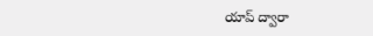యాప్ ద్వారా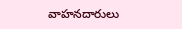వాహనదారులు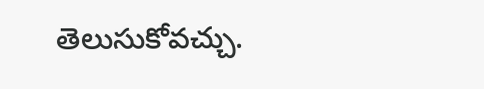తెలుసుకోవచ్చు.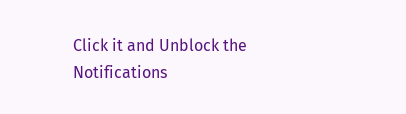Click it and Unblock the Notifications